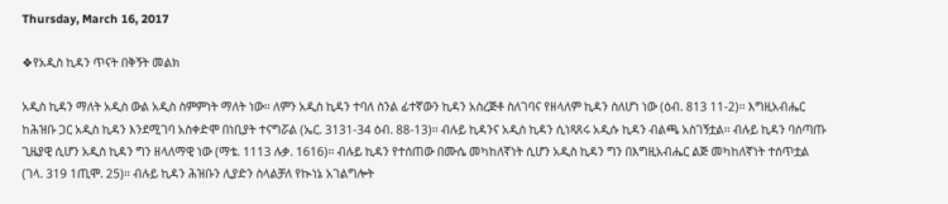Thursday, March 16, 2017

❖የአዲስ ኪዳን ጥናት በቅኝት መልክ

አዲስ ኪዳን ማለት አዲስ ውል አዲስ ስምምነት ማለት ነው፡፡ ለምን አዲስ ኪዳን ተባለ ስንል ፊተኛውን ኪዳን አስረጅቶ ስለገባና የዘላለም ኪዳን ስለሆነ ነው (ዕብ. 813 11-2)፡፡ እግዚአብሔር ከሕዝቡ ጋር አዲስ ኪዳን እንደሚገባ አስቀድሞ በነቢያት ተናግሯል (ኤር. 3131-34 ዕብ. 88-13)፡፡ ብሉይ ኪዳንና አዲስ ኪዳን ሲነጻጸሩ አዲሱ ኪዳን ብልጫ አስገኝቷል፡፡ ብሉይ ኪዳን ባሰጣጡ ጊዜያዊ ሲሆን አዲስ ኪዳን ግን ዘላለማዊ ነው (ማቴ. 1113 ሉቃ. 1616)፡፡ ብሉይ ኪዳን የተሰጠው በሙሴ መካከለኛነት ሲሆን አዲስ ኪዳን ግን በእግዚአብሔር ልጅ መካከለኛነት ተሰጥቷል (ገላ. 319 1ጢሞ. 25)፡፡ ብሉይ ኪዳን ሕዝቡን ሊያድን ስላልቻለ የኲነኔ አገልግሎት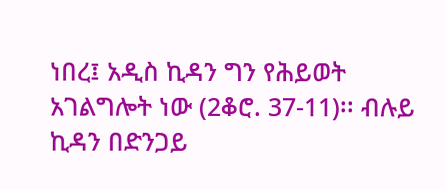ነበረ፤ አዲስ ኪዳን ግን የሕይወት አገልግሎት ነው (2ቆሮ. 37-11)፡፡ ብሉይ ኪዳን በድንጋይ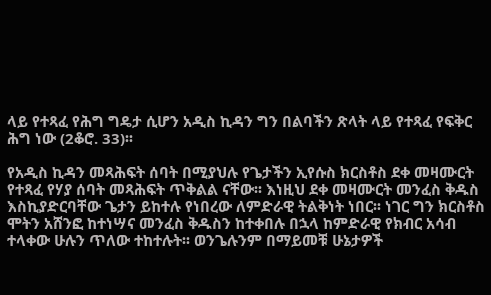ላይ የተጻፈ የሕግ ግዴታ ሲሆን አዲስ ኪዳን ግን በልባችን ጽላት ላይ የተጻፈ የፍቅር ሕግ ነው (2ቆሮ. 33)፡፡

የአዲስ ኪዳን መጻሕፍት ሰባት በሚያህሉ የጌታችን ኢየሱስ ክርስቶስ ደቀ መዛሙርት የተጻፈ የሃያ ሰባት መጻሕፍት ጥቅልል ናቸው፡፡ እነዚህ ደቀ መዛሙርት መንፈስ ቅዱስ እስኪያድርባቸው ጌታን ይከተሉ የነበረው ለምድራዊ ትልቅነት ነበር፡፡ ነገር ግን ክርስቶስ ሞትን አሸንፎ ከተነሣና መንፈስ ቅዱስን ከተቀበሉ በኋላ ከምድራዊ የክብር አሳብ ተላቀው ሁሉን ጥለው ተከተሉት፡፡ ወንጌሉንም በማይመቹ ሁኔታዎች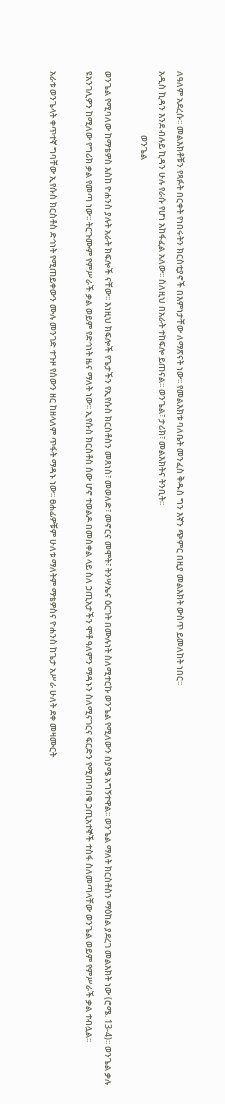ለዓለም አደረሱ፡፡ መልእክቶቹን የጻፉት በርቀት የነበሩትን ክርስቲያኖች በእምነታቸው ለማጽናት ነው፡፡ የመልእክቱ ባለቤት መንፈስ ቅዱስ ግን እኛን ጭምር በዚያ መልእክት ውስጥ ይመለከት ነበር፡፡
አዲስ ኪዳን እንደ ብሉይ ኪዳን ሁሉ የራሱ የሆነ አከፋፈል አለው፡፡ ስለዚህ በአራት ተከፍሎ ይጠናል፡፡ ወንጌል፣ ታሪክ፣ መልእክትና ትንቢት፡፡
                                ወንጌል

ወንጌል የሚባለው ከማቴዎስ እስከ ዮሐንስ ያሉት አራት ክፍሎች ናቸው፡፡ እነዚህ ክፍሎች የጌታችን የኢየሱስ ክርስቶስን መጸነስ፣ መወለድ፣ መኖርና መሞት፣ ትንሣኤና ዕርገት በሙሉነት ስለሚተርኩ ወንጌል የሚለውን ስያሜ አግኝተዋል፡፡ ወንጌል ማለት ክርስቶስን ማዕከል ያደረገ መልእክት ነው (ሮሜ. 13-4)፡፡ ወንጌል ቃሉ ዩአንገሊዎን ከሚለው የግሪክ ቃል የመጣ ነው፡፡ ትርጉሙም የምሥራች ቃል ወይም የድኅነት ዜና ማለት ነው፡፡ ኢየሱስ ክርስቶስ ሰው ሆኖ ተወልዶ በመስቀል ላይ ስለ ኃጢአታችን ሞቶ ዓለምን ማዳኑን ስለሚናገርና ፍርድን የሚጠባበቁ ኃጢአተኞች ተስፋ ስለመጣላቸው ወንጌል ወይም የምሥራች ቃል ተብሏል፡፡

አራቱ ወንጌላት ቀጥተኛ ግባቸው ኢየሱስ ክርስቶስ ድኅነት የሚጠይቀውን ሙሉ መንገድ ተጉዞ የሰውን ዘር ከዘላለም ጥፋት ማዳኑ ነው፡፡ ፀሐፊዎቹም ሁለቱ ማለትም ማቴዎስና ዮሐንስ ከጌታ አሥራ ሁለት ደቀ መዛሙርት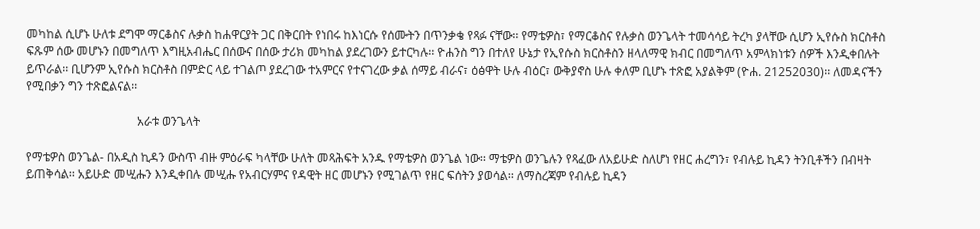መካከል ሲሆኑ ሁለቱ ደግሞ ማርቆስና ሉቃስ ከሐዋርያት ጋር በቅርበት የነበሩ ከእነርሱ የሰሙትን በጥንቃቄ የጻፉ ናቸው፡፡ የማቴዎስ፣ የማርቆስና የሉቃስ ወንጌላት ተመሳሳይ ትረካ ያላቸው ሲሆን ኢየሱስ ክርስቶስ ፍጹም ሰው መሆኑን በመግለጥ እግዚአብሔር በሰውና በሰው ታሪክ መካከል ያደረገውን ይተርካሉ፡፡ ዮሐንስ ግን በተለየ ሁኔታ የኢየሱስ ክርስቶስን ዘላለማዊ ክብር በመግለጥ አምላክነቱን ሰዎች እንዲቀበሉት ይጥራል፡፡ ቢሆንም ኢየሱስ ክርስቶስ በምድር ላይ ተገልጦ ያደረገው ተአምርና የተናገረው ቃል ሰማይ ብራና፣ ዕፅዋት ሁሉ ብዕር፣ ውቅያኖስ ሁሉ ቀለም ቢሆኑ ተጽፎ አያልቅም (ዮሐ. 21252030)፡፡ ለመዳናችን የሚበቃን ግን ተጽፎልናል፡፡

                                     አራቱ ወንጌላት

የማቴዎስ ወንጌል- በአዲስ ኪዳን ውስጥ ብዙ ምዕራፍ ካላቸው ሁለት መጻሕፍት አንዱ የማቴዎስ ወንጌል ነው፡፡ ማቴዎስ ወንጌሉን የጻፈው ለአይሁድ ስለሆነ የዘር ሐረግን፣ የብሉይ ኪዳን ትንቢቶችን በብዛት ይጠቅሳል፡፡ አይሁድ መሢሑን እንዲቀበሉ መሢሑ የአብርሃምና የዳዊት ዘር መሆኑን የሚገልጥ የዘር ፍሰትን ያወሳል፡፡ ለማስረጃም የብሉይ ኪዳን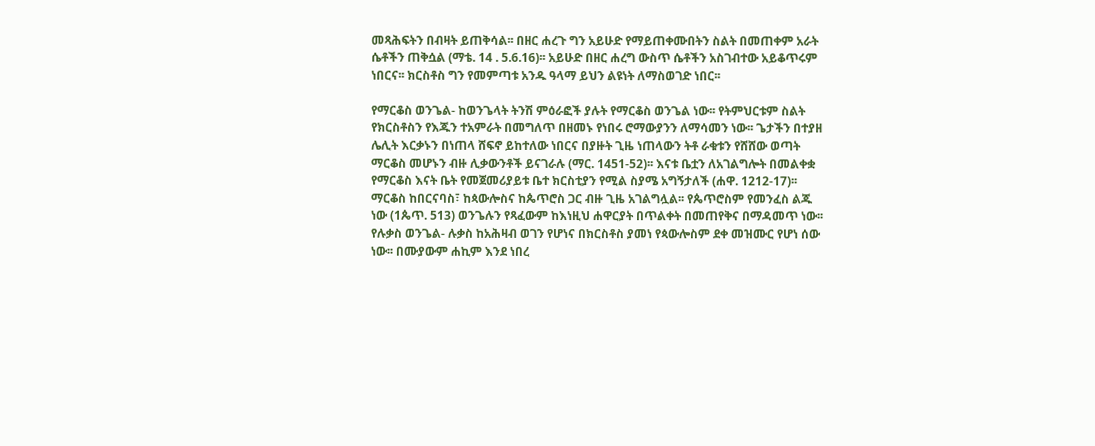መጻሕፍትን በብዛት ይጠቅሳል፡፡ በዘር ሐረጉ ግን አይሁድ የማይጠቀሙበትን ስልት በመጠቀም አራት ሴቶችን ጠቅሷል (ማቴ. 14 . 5.6.16)፡፡ አይሁድ በዘር ሐረግ ውስጥ ሴቶችን አስገብተው አይቆጥሩም ነበርና፡፡ ክርስቶስ ግን የመምጣቱ አንዱ ዓላማ ይህን ልዩነት ለማስወገድ ነበር፡፡

የማርቆስ ወንጌል- ከወንጌላት ትንሽ ምዕራፎች ያሉት የማርቆስ ወንጌል ነው፡፡ የትምህርቱም ስልት የክርስቶስን የእጁን ተአምራት በመግለጥ በዘመኑ የነበሩ ሮማውያንን ለማሳመን ነው፡፡ ጌታችን በተያዘ ሌሊት እርቃኑን በነጠላ ሸፍኖ ይከተለው ነበርና በያዙት ጊዜ ነጠላውን ትቶ ራቁቱን የሸሸው ወጣት ማርቆስ መሆኑን ብዙ ሊቃውንቶች ይናገራሉ (ማር. 1451-52)፡፡ እናቱ ቤቷን ለአገልግሎት በመልቀቋ የማርቆስ እናት ቤት የመጀመሪያይቱ ቤተ ክርስቲያን የሚል ስያሜ አግኝታለች (ሐዋ. 1212-17)፡፡ ማርቆስ ከበርናባስ፣ ከጳውሎስና ከጴጥሮስ ጋር ብዙ ጊዜ አገልግሏል፡፡ የጴጥሮስም የመንፈስ ልጁ ነው (1ጴጥ. 513) ወንጌሉን የጻፈውም ከእነዚህ ሐዋርያት በጥልቀት በመጠየቅና በማዳመጥ ነው፡፡
የሉቃስ ወንጌል- ሉቃስ ከአሕዛብ ወገን የሆነና በክርስቶስ ያመነ የጳውሎስም ደቀ መዝሙር የሆነ ሰው ነው፡፡ በሙያውም ሐኪም እንደ ነበረ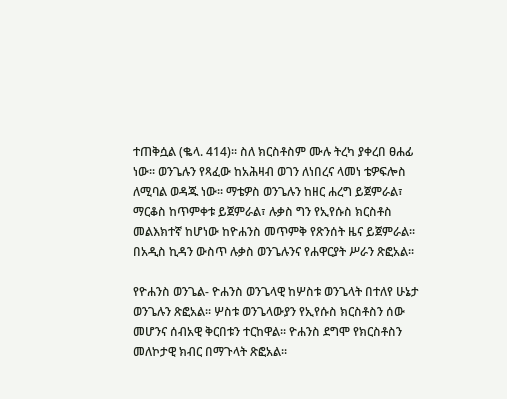ተጠቅሷል (ቈላ. 414)፡፡ ስለ ክርስቶስም ሙሉ ትረካ ያቀረበ ፀሐፊ ነው፡፡ ወንጌሉን የጻፈው ከአሕዛብ ወገን ለነበረና ላመነ ቴዎፍሎስ ለሚባል ወዳጁ ነው፡፡ ማቴዎስ ወንጌሉን ከዘር ሐረግ ይጀምራል፣ ማርቆስ ከጥምቀቱ ይጀምራል፣ ሉቃስ ግን የኢየሱስ ክርስቶስ መልእክተኛ ከሆነው ከዮሐንስ መጥምቅ የጽንሰት ዜና ይጀምራል፡፡ በአዲስ ኪዳን ውስጥ ሉቃስ ወንጌሉንና የሐዋርያት ሥራን ጽፎአል፡፡

የዮሐንስ ወንጌል- ዮሐንስ ወንጌላዊ ከሦስቱ ወንጌላት በተለየ ሁኔታ ወንጌሉን ጽፎአል፡፡ ሦስቱ ወንጌላውያን የኢየሱስ ክርስቶስን ሰው መሆንና ሰብአዊ ቅርበቱን ተርከዋል፡፡ ዮሐንስ ደግሞ የክርስቶስን መለኮታዊ ክብር በማጉላት ጽፎአል፡፡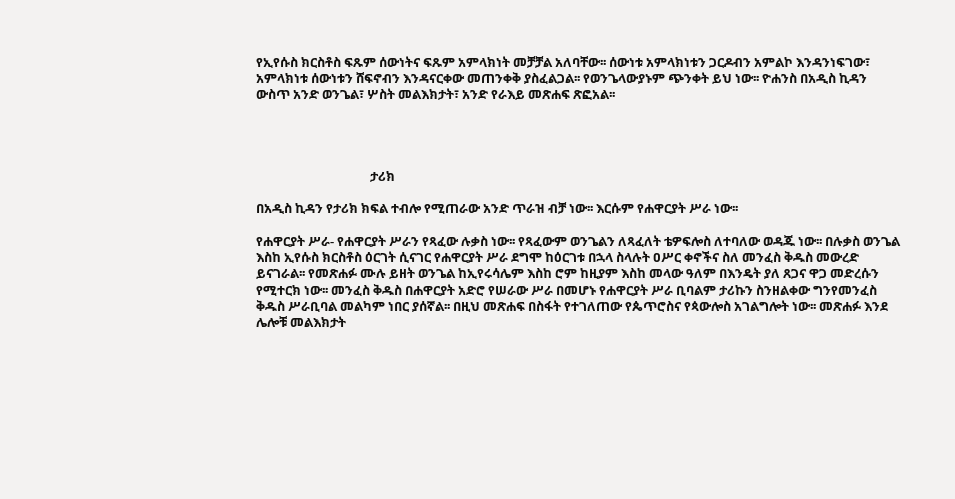የኢየሱስ ክርስቶስ ፍጹም ሰውነትና ፍጹም አምላክነት መቻቻል አለባቸው፡፡ ሰውነቱ አምላክነቱን ጋርዶብን አምልኮ እንዳንነፍገው፣ አምላክነቱ ሰውነቱን ሸፍኖብን እንዳናርቀው መጠንቀቅ ያስፈልጋል፡፡ የወንጌላውያኑም ጭንቀት ይህ ነው፡፡ ዮሐንስ በአዲስ ኪዳን ውስጥ አንድ ወንጌል፣ ሦስት መልእክታት፣ አንድ የራእይ መጽሐፍ ጽፎአል፡፡




                                      ታሪክ

በአዲስ ኪዳን የታሪክ ክፍል ተብሎ የሚጠራው አንድ ጥራዝ ብቻ ነው፡፡ እርሱም የሐዋርያት ሥራ ነው፡፡

የሐዋርያት ሥራ- የሐዋርያት ሥራን የጻፈው ሉቃስ ነው፡፡ የጻፈውም ወንጌልን ለጻፈለት ቴዎፍሎስ ለተባለው ወዳጁ ነው፡፡ በሉቃስ ወንጌል እስከ ኢየሱስ ክርስቶስ ዕርገት ሲናገር የሐዋርያት ሥራ ደግሞ ከዕርገቱ በኋላ ስላሉት ዐሥር ቀኖችና ስለ መንፈስ ቅዱስ መውረድ ይናገራል፡፡ የመጽሐፉ ሙሉ ይዘት ወንጌል ከኢየሩሳሌም እስከ ሮም ከዚያም እስከ መላው ዓለም በእንዴት ያለ ጸጋና ዋጋ መድረሱን የሚተርክ ነው፡፡ መንፈስ ቅዱስ በሐዋርያት አድሮ የሠራው ሥራ በመሆኑ የሐዋርያት ሥራ ቢባልም ታሪኩን ስንዘልቀው ግንየመንፈስ ቅዱስ ሥራቢባል መልካም ነበር ያሰኛል፡፡ በዚህ መጽሐፍ በስፋት የተገለጠው የጴጥሮስና የጳውሎስ አገልግሎት ነው፡፡ መጽሐፉ እንደ ሌሎቹ መልእክታት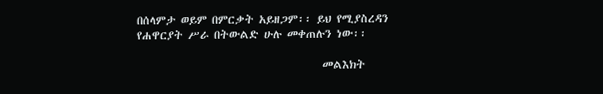በሰላምታ ወይም በምርቃት አይዘጋም፡፡ ይህ የሚያስረዳን የሐዋርያት ሥራ በትውልድ ሁሉ መቀጠሉን ነው፡፡

                                     መልእክት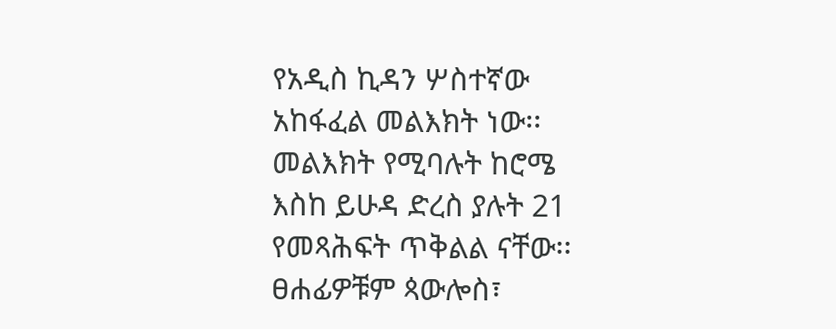የአዲስ ኪዳን ሦስተኛው አከፋፈል መልእክት ነው፡፡ መልእክት የሚባሉት ከሮሜ እስከ ይሁዳ ድረስ ያሉት 21 የመጻሕፍት ጥቅልል ናቸው፡፡ ፀሐፊዎቹም ጳውሎስ፣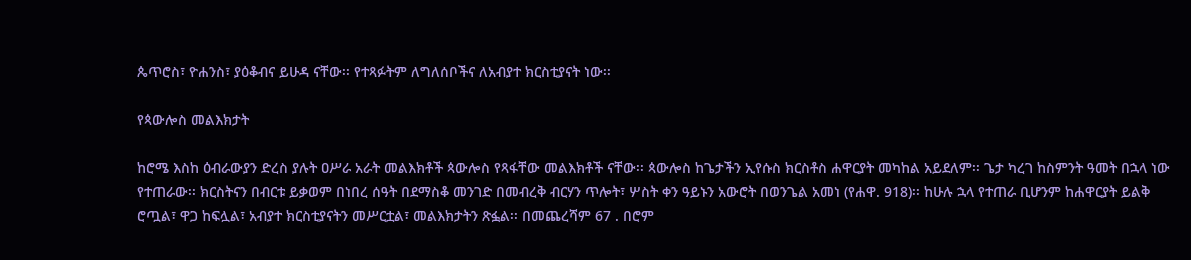ጴጥሮስ፣ ዮሐንስ፣ ያዕቆብና ይሁዳ ናቸው፡፡ የተጻፉትም ለግለሰቦችና ለአብያተ ክርስቲያናት ነው፡፡

የጳውሎስ መልእክታት

ከሮሜ እስከ ዕብራውያን ድረስ ያሉት ዐሥራ አራት መልእክቶች ጳውሎስ የጻፋቸው መልእክቶች ናቸው፡፡ ጳውሎስ ከጌታችን ኢየሱስ ክርስቶስ ሐዋርያት መካከል አይደለም፡፡ ጌታ ካረገ ከስምንት ዓመት በኋላ ነው የተጠራው፡፡ ክርስትናን በብርቱ ይቃወም በነበረ ሰዓት በደማስቆ መንገድ በመብረቅ ብርሃን ጥሎት፣ ሦስት ቀን ዓይኑን አውሮት በወንጌል አመነ (የሐዋ. 918)፡፡ ከሁሉ ኋላ የተጠራ ቢሆንም ከሐዋርያት ይልቅ ሮጧል፣ ዋጋ ከፍሏል፣ አብያተ ክርስቲያናትን መሥርቷል፣ መልእክታትን ጽፏል፡፡ በመጨረሻም 67 . በሮም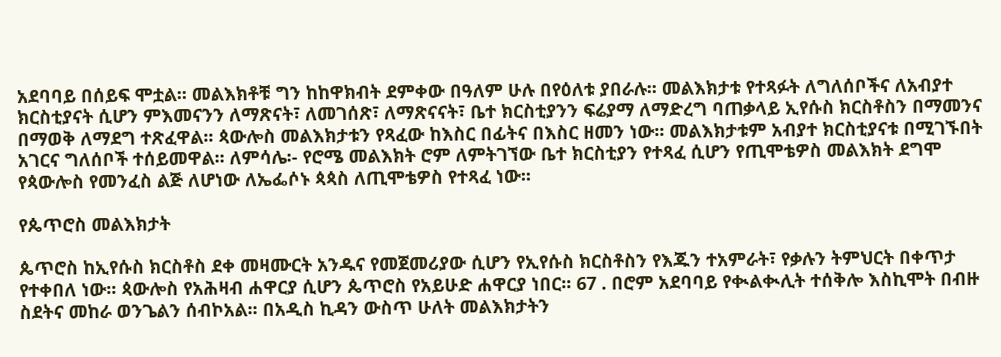አደባባይ በሰይፍ ሞቷል፡፡ መልእክቶቹ ግን ከከዋክብት ደምቀው በዓለም ሁሉ በየዕለቱ ያበራሉ፡፡ መልእክታቱ የተጻፉት ለግለሰቦችና ለአብያተ ክርስቲያናት ሲሆን ምእመናንን ለማጽናት፣ ለመገሰጽ፣ ለማጽናናት፣ ቤተ ክርስቲያንን ፍሬያማ ለማድረግ ባጠቃላይ ኢየሱስ ክርስቶስን በማመንና በማወቅ ለማደግ ተጽፈዋል፡፡ ጳውሎስ መልእክታቱን የጻፈው ከእስር በፊትና በእስር ዘመን ነው፡፡ መልእክታቱም አብያተ ክርስቲያናቱ በሚገኙበት አገርና ግለሰቦች ተሰይመዋል፡፡ ለምሳሌ፡- የሮሜ መልእክት ሮም ለምትገኘው ቤተ ክርስቲያን የተጻፈ ሲሆን የጢሞቴዎስ መልእክት ደግሞ የጳውሎስ የመንፈስ ልጅ ለሆነው ለኤፌሶኑ ጳጳስ ለጢሞቴዎስ የተጻፈ ነው፡፡

የጴጥሮስ መልእክታት

ጴጥሮስ ከኢየሱስ ክርስቶስ ደቀ መዛሙርት አንዱና የመጀመሪያው ሲሆን የኢየሱስ ክርስቶስን የእጁን ተአምራት፣ የቃሉን ትምህርት በቀጥታ የተቀበለ ነው፡፡ ጳውሎስ የአሕዛብ ሐዋርያ ሲሆን ጴጥሮስ የአይሁድ ሐዋርያ ነበር፡፡ 67 . በሮም አደባባይ የቊልቊሊት ተሰቅሎ እስኪሞት በብዙ ስደትና መከራ ወንጌልን ሰብኮአል፡፡ በአዲስ ኪዳን ውስጥ ሁለት መልእክታትን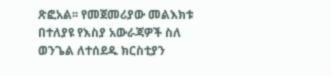ጽፎአል፡፡ የመጀመሪያው መልእክቱ በተለያዩ የእስያ አውራጃዎች ስለ ወንጌል ለተሰደዱ ክርስቲያን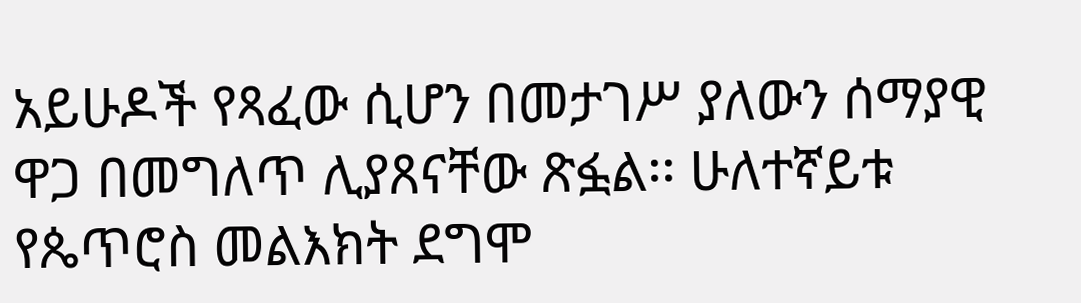አይሁዶች የጻፈው ሲሆን በመታገሥ ያለውን ሰማያዊ ዋጋ በመግለጥ ሊያጸናቸው ጽፏል፡፡ ሁለተኛይቱ የጴጥሮስ መልእክት ደግሞ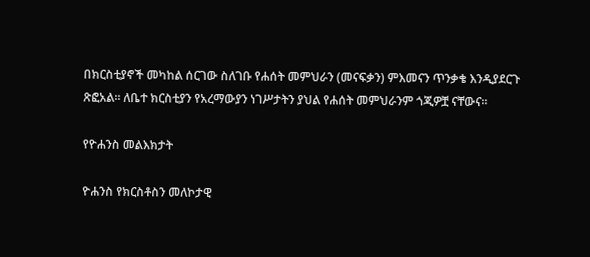በክርስቲያኖች መካከል ሰርገው ስለገቡ የሐሰት መምህራን (መናፍቃን) ምእመናን ጥንቃቄ እንዲያደርጉ ጽፎአል፡፡ ለቤተ ክርስቲያን የአረማውያን ነገሥታትን ያህል የሐሰት መምህራንም ጎጂዎቿ ናቸውና፡፡

የዮሐንስ መልእክታት

ዮሐንስ የክርስቶስን መለኮታዊ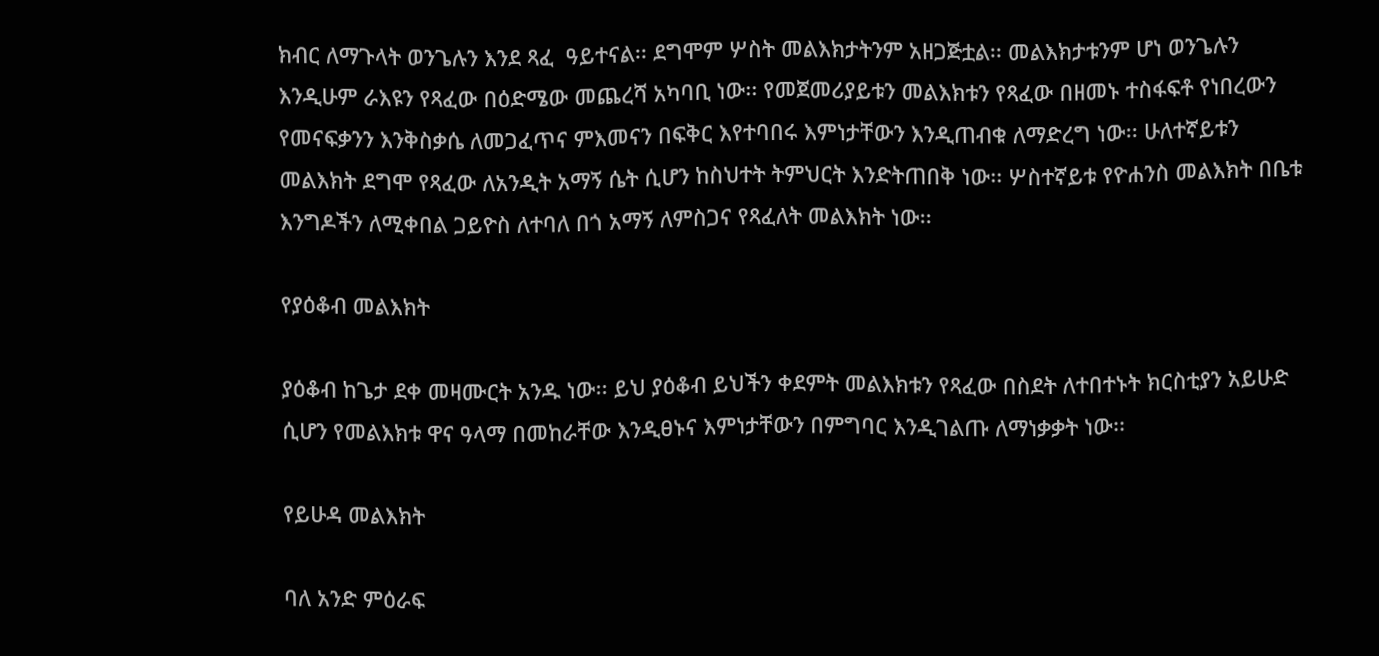ክብር ለማጉላት ወንጌሉን እንደ ጻፈ  ዓይተናል፡፡ ደግሞም ሦስት መልእክታትንም አዘጋጅቷል፡፡ መልእክታቱንም ሆነ ወንጌሉን እንዲሁም ራእዩን የጻፈው በዕድሜው መጨረሻ አካባቢ ነው፡፡ የመጀመሪያይቱን መልእክቱን የጻፈው በዘመኑ ተስፋፍቶ የነበረውን የመናፍቃንን እንቅስቃሴ ለመጋፈጥና ምእመናን በፍቅር እየተባበሩ እምነታቸውን እንዲጠብቁ ለማድረግ ነው፡፡ ሁለተኛይቱን መልእክት ደግሞ የጻፈው ለአንዲት አማኝ ሴት ሲሆን ከስህተት ትምህርት እንድትጠበቅ ነው፡፡ ሦስተኛይቱ የዮሐንስ መልእክት በቤቱ እንግዶችን ለሚቀበል ጋይዮስ ለተባለ በጎ አማኝ ለምስጋና የጻፈለት መልእክት ነው፡፡

የያዕቆብ መልእክት

ያዕቆብ ከጌታ ደቀ መዛሙርት አንዱ ነው፡፡ ይህ ያዕቆብ ይህችን ቀደምት መልእክቱን የጻፈው በስደት ለተበተኑት ክርስቲያን አይሁድ ሲሆን የመልእክቱ ዋና ዓላማ በመከራቸው እንዲፀኑና እምነታቸውን በምግባር እንዲገልጡ ለማነቃቃት ነው፡፡

የይሁዳ መልእክት

ባለ አንድ ምዕራፍ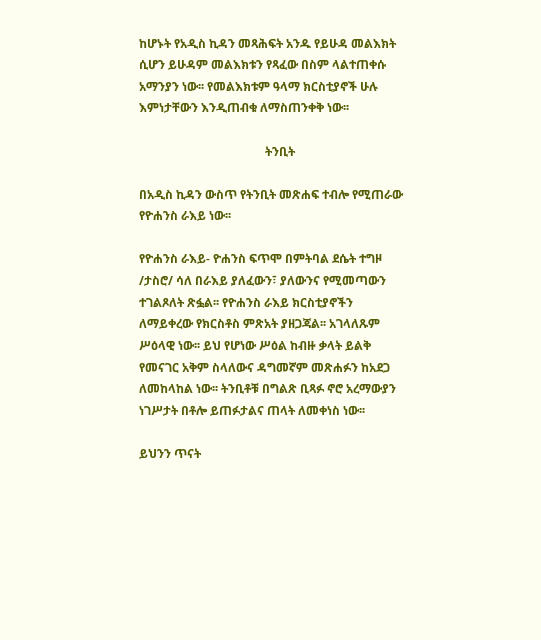ከሆኑት የአዲስ ኪዳን መጻሕፍት አንዱ የይሁዳ መልእክት ሲሆን ይሁዳም መልእክቱን የጻፈው በስም ላልተጠቀሱ አማንያን ነው፡፡ የመልእክቱም ዓላማ ክርስቲያኖች ሁሉ እምነታቸውን እንዲጠብቁ ለማስጠንቀቅ ነው፡፡

                                          ትንቢት

በአዲስ ኪዳን ውስጥ የትንቢት መጽሐፍ ተብሎ የሚጠራው የዮሐንስ ራእይ ነው፡፡

የዮሐንስ ራእይ- ዮሐንስ ፍጥሞ በምትባል ደሴት ተግዞ /ታስሮ/ ሳለ በራእይ ያለፈውን፣ ያለውንና የሚመጣውን ተገልጾለት ጽፏል፡፡ የዮሐንስ ራእይ ክርስቲያኖችን ለማይቀረው የክርስቶስ ምጽአት ያዘጋጃል፡፡ አገላለጹም ሥዕላዊ ነው፡፡ ይህ የሆነው ሥዕል ከብዙ ቃላት ይልቅ የመናገር አቅም ስላለውና ዳግመኛም መጽሐፉን ከአደጋ ለመከላከል ነው፡፡ ትንቢቶቹ በግልጽ ቢጻፉ ኖሮ አረማውያን ነገሥታት በቶሎ ይጠፉታልና ጠላት ለመቀነስ ነው፡፡

ይህንን ጥናት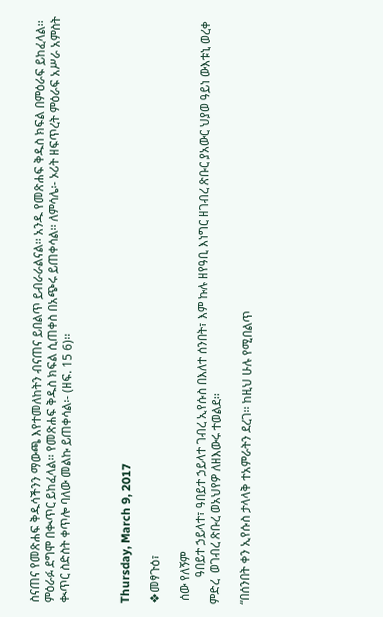ስናጠና የመጽሐፍ ቅዱሳችንን ማውጫ እየተመለከትን ብናጠና ይበልጥ ይብራራልናል፡፡ አንዱ የመጽሐፍ ቅዱስ ክፍል በምዕራፍ ይከፈላል፡፡ ምዕራፉ ደግሞ በቊጥር ይከፈላል፡፡ የመጽሐፍ ቅዱስ ክፍል ሲጠቀስ በአጭሩ ይጠቀሳል፡፡ ለምሳሌ፡- ኦሪት ዘፍጥረት ምዕራፍ አሥራ አምስት ቊጥር ስድስት ቀጥሎ ባለው መልኩ ይጠቀሳል፡- (ዘፍ. 15 6)፡፡



Thursday, March 9, 2017

❖መፃጉዕ፣

 ሰው የለኝም
         ዓበይተ ኃይላተ፣ ዓበይተ ኃይላተ ገብረ ኢየሱስ በእለተ ሰንበት፣ እም ኩሉ ዘየዓቢ እነግር ዘገብረ ጽቡር ያአውር ህያወ ዓይነ ውእቱኒ ወረቀ ምድረ  ወገብረ ጽቡረ ወአህየዎ ለዘእውሩ ተወልደ፡፡

“በሰንበት ቀን ኢየሱስ ታላላቅ ተአምራትን ደረገ፡፡ ከዚህ ሁሉ የሚበልጥ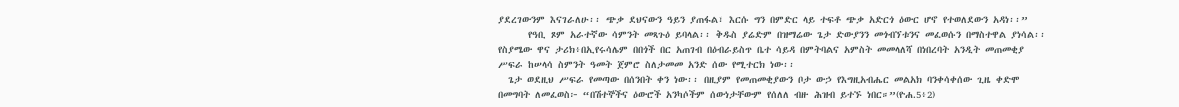ያደረገውንም እናገራለሁ፡፡ ጭቃ ደህናውን ዓይን ያጠፋል፣ እርሱ ግን በምድር ላይ ተፍቶ ጭቃ አድርጎ ዕውር ሆኖ የተወለደውን አዳነ፡፡”
      የዓቢ ጾም አራተኛው ሳምንት መጻጉዕ ይባላል፡፡ ቅዱስ ያሬድም በዝማሬው ጌታ ድውያንን መጎብኘቱንና መፈወሱን በማስተዋል ያነሳል፡፡
የስያሜው ዋና ታሪክ፥በኢየሩሳሌም በበጎች በር አጠገብ በዕብራይስጥ ቤተ ሳይዳ በምትባልና አምስት መመላለሻ በነበረባት አንዲት መጠመቂያ ሥፍራ ከሠላሳ ስምንት ዓመት ጀምሮ ስለታመመ አንድ ሰው የሚተርክ ነው፡፡
  ጌታ ወደዚህ ሥፍራ የመጣው በሰንበት ቀን ነው፡፡ በዚያም የመጠመቂያውን ቦታ ውኃ የእግዚአብሔር መልአክ ባንቀሳቀሰው ጊዜ ቀድሞ በመግባት ለመፈወስ፦ “በሽተኞችና ዕውሮች አንካሶችም ሰውነታቸውም የሰለለ ብዙ ሕዝብ ይተኙ ነበር።”(ዮሐ.5፥2)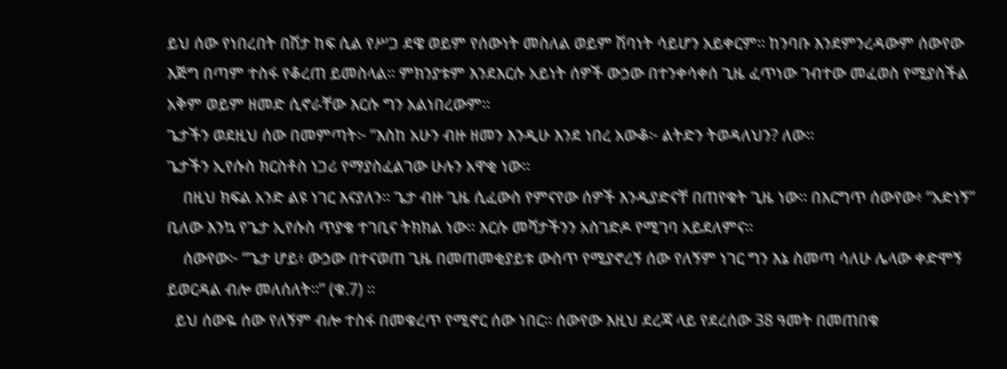ይህ ሰው የነበረበት በሽታ ከፍ ሲል የሥጋ ደዌ ወይም የሰውነት መስለል ወይም ሽባነት ሳይሆን አይቀርም፡፡ ከንባቡ እንደምንረዳውም ሰውየው እጅግ በጣም ተስፋ የቆረጠ ይመስላል፡፡ ምክንያቱም እንደእርሱ አይነት ሰዎች ውኃው በተንቀሳቀሰ ጊዜ ፈጥነው ገብተው መፈወስ የሚያስችል አቅም ወይም ዘመድ ሲኖራቸው እርሱ ግን አልነበረውም፡፡
ጌታችን ወደዚህ ሰው በመምጣት፦ “እስከ አሁን ብዙ ዘመን እንዲሁ እንደ ነበረ አውቆ፦ ልትድን ትወዳለህን? ለው፡፡
ጌታችን ኢየሱስ ክርስቶስ ነጋሪ የማያስፈልገው ሁሉን አዋቂ ነው፡፡
    በዚህ ክፍል አንድ ልዩ ነገር እናያለን፡፡ ጌታ ብዙ ጊዜ ሲፈውስ የምናየው ሰዎች እንዲያድናቸ በጠየቁት ጊዜ ነው፡፡ በእርግጥ ሰውየው፥ “አድነኝ” ቢለው እንኳ የጌታ ኢየሱስ ጥያቄ ተገቢና ትክክል ነው፡፡ እርሱ መሻታችንን አስገድዶ የሚገባ አይደለምና፡፡
    ሰውየው፦ “ጌታ ሆይ፥ ውኃው በተናወጠ ጊዜ በመጠመቂያይቱ ውስጥ የሚያኖረኝ ሰው የለኝም ነገር ግን እኔ ስመጣ ሳለሁ ሌላው ቀድሞኝ ይወርዳል ብሎ መለሰለት።” (ቁ.7) ፡፡
  ይህ ሰውዬ ሰው የለኝም ብሎ ተስፋ በመቁረጥ የሚኖር ሰው ነበር፡፡ ሰውየው እዚህ ደረጃ ላይ የደረሰው 38 ዓመት በመጠበቁ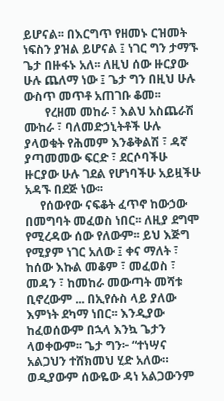ይሆናል፡፡ በእርግጥ የዘመኑ ርዝመት ነፍስን ያዝል ይሆናል ፤ ነገር ግን ታማኙ ጌታ በዙፋኑ አለ፡፡ ለዚህ ሰው ዙርያው ሁሉ ጨለማ ነው ፤ ጌታ ግን በዚህ ሁሉ ውስጥ መጥቶ አጠገቡ ቆመ፡፡
       የረዘመ መከራ ፣ እልህ አስጨራሽ ሙከራ ፣ ባለመድኃኒትቶች ሁሉ ያላወቁት የሕመም እንቆቅልሽ ፣ ዳኛ ያጣመመው ፍርድ ፣ ደርሶባችሁ ዙርያው ሁሉ ገደል የሆነባችሁ አይዟችሁ አዳኙ በደጅ ነው፡፡
     የሰውየው ናፍቆት ፈጥኖ ከውኃው በመግባት መፈወስ ነበር፡፡ ለዚያ ደግሞ የሚረዳው ሰው የለውም፡፡ ይህ እጅግ የሚያም ነገር አለው ፤ ቀና ማለት ፣ ከሰው እኩል መቆም ፣ መፈወስ ፣ መዳን ፣ ከመከራ መውጣት መሻቱ ቢኖረውም ... በኢየሱስ ላይ ያለው እምነት ደካማ ነበር፡፡ እንዲያው ከፈወሰውም በኋላ እንኳ ጌታን ላወቀውም፡፡ ጌታ ግን፦ “ተነሣና አልጋህን ተሸክመህ ሂድ አለው። ወዲያውም ሰውዬው ዳነ አልጋውንም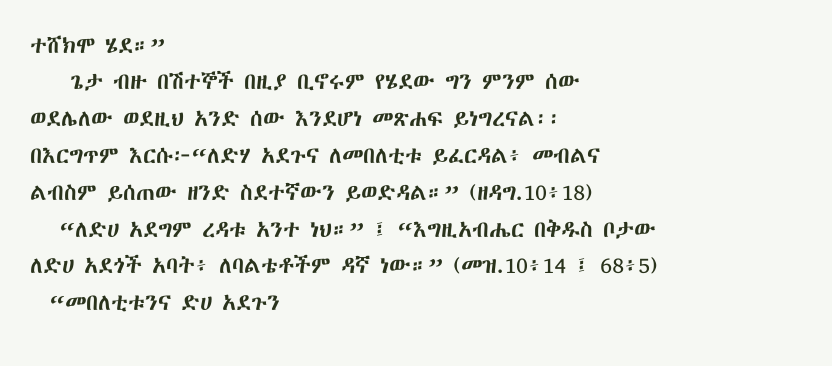ተሸክሞ ሄደ።”
    ጌታ ብዙ በሽተኞች በዚያ ቢኖሩም የሄደው ግን ምንም ሰው ወደሌለው ወደዚህ አንድ ሰው እንደሆነ መጽሐፍ ይነግረናል፡፡
በእርግጥም እርሱ፦“ለድሃ አደጉና ለመበለቲቱ ይፈርዳል፥ መብልና ልብስም ይሰጠው ዘንድ ስደተኛውን ይወድዳል።” (ዘዳግ.10፥18)
   “ለድሀ አደግም ረዳቱ አንተ ነህ።” ፤ “እግዚአብሔር በቅዱስ ቦታው ለድሀ አደጎች አባት፥ ለባልቴቶችም ዳኛ ነው።” (መዝ.10፥14 ፤ 68፥5)
  “መበለቲቱንና ድሀ አደጉን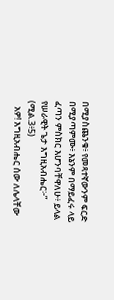በሚያስጨንቁ፥ የመጻተኛውንም ፍርድ በሚያጣምሙ፥ እኔንም በማይፈሩ ላይ ፈጣን ምስክር እሆንባቸዋለሁ፥ ይላል የሠራዊት ጌታ እግዚአብሔር፦” (ሚል.3፥5)
   አዎ! እግዚአብሔር ሰው ለሌላቸው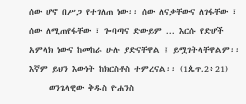ሰው ሆኖ በሥጋ የተገለጠ ነው፡፡ ሰው ለናቃቸውና ለገፋቸው ፣ ሰው ለሚጠየፋቸው ፣ ጐባጣና ድውይም ... እርሱ የድሆች አምላክ ነውና ከመከራ ሁሉ ያድናቸዋል ፤ ይሟገትላቸዋልም፡፡ እኛም ይህን እውነት ከክርስቶስ ተምረናል፡፡ (1ጴጥ.2፥21)
     ወንጌላዊው ቅዱስ ዮሐንስ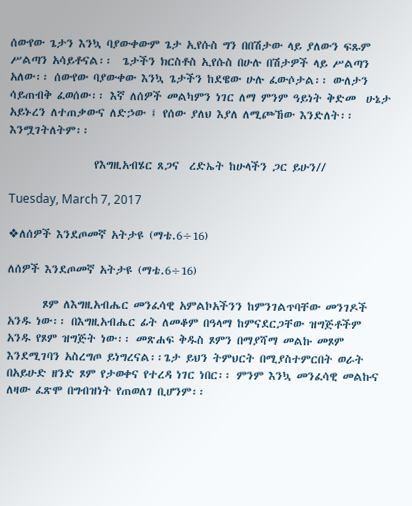ሰውየው ጌታን እንኳ ባያውቀውም ጌታ ኢየሱስ ግን በበሽታው ላይ ያለውን ፍጹም ሥልጣን አሳይቶናል፡፡  ጌታችን ክርስቶስ ኢየሱስ በሁሉ በሽታዎች ላይ ሥልጣን አለው፡፡ ሰውየው ባያውቀው እንኳ ጌታችን ከደዌው ሁሉ ፈውሶታል፡፡ ውለታን ሳይጠብቅ ፈወሰው፡፡ እኛ ለሰዎች መልካምን ነገር ለማ ምንም ዓይነት ቅድመ  ሁኔታ አይኑረን ለተጠቃውና ለድኃው ፤ የሰው ያለህ እያለ ለሚጮኸው እንድለት፡፡ እንሟገትለትም፡፡

                 የእግዚአብሄር ጸጋና  ረድኤት ከሁላችን ጋር ይሁን//

Tuesday, March 7, 2017

❖ለሰዎች እንደጦመኛ አትታዩ (ማቴ.6÷16)

ለሰዎች እንደጦመኛ አትታዩ (ማቴ.6÷16)

       ጾም ለእግዚአብሔር መንፈሳዊ አምልኮአችንን ከምንገልጥባቸው መንገዶች አንዱ ነው፡፡ በእግዚአብሔር ፊት ለመቆም በዓላማ ከምናደርጋቸው ዝግጅቶችም አንዱ የጾም ዝግጅት ነው፡፡ መጽሐፍ ቅዱስ ጾምን በማያሻማ መልኩ መጾም እንደሚገባን አስረግጦ ይነግረናል፡፡ጌታ ይህን ትምህርት በሚያስተምርበት ወራት በአይሁድ ዘንድ ጾም የታወቀና የተረዳ ነገር ነበር፡፡ ምንም እንኳ መንፈሳዊ መልኩና ለዛው ፈጽሞ በግብዝነት የጠወለገ ቢሆንም፡፡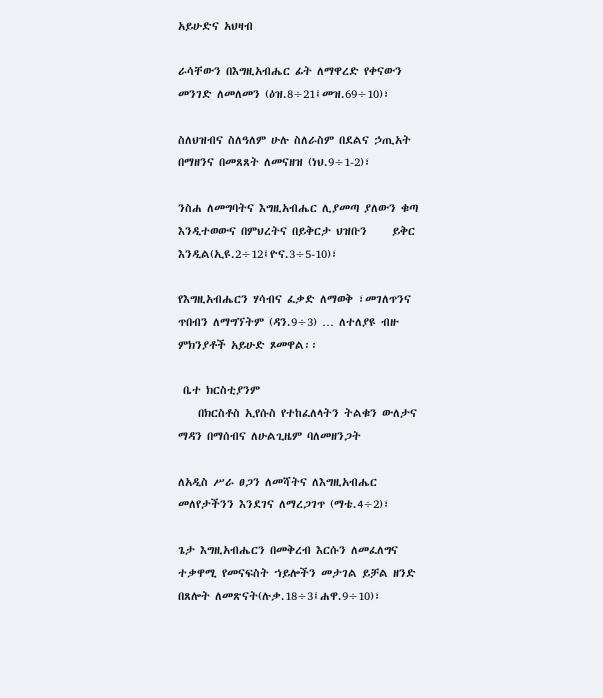አይሁድና አህዛብ

ራሳቸውን በእግዚአብሔር ፊት ለማዋረድ የቀናውን መንገድ ለመለመን (ዕዝ.8÷21፤መዝ.69÷10)፣

ስለህዝብና ስለዓለም ሁሉ ስለራስም በደልና ኃጢአት በማዘንና በመጸጸት ለመናዘዝ (ነህ.9÷1-2)፣

ንስሐ ለመግባትና እግዚአብሔር ሊያመጣ ያለውን ቁጣ እንዲተወውና በምህረትና በይቅርታ ህዝቡን     ይቅር እንዲል(ኢዩ.2÷12፤ዮና.3÷5-10)፣

የእግዚአብሔርን ሃሳብና ፈቃድ ለማወቅ ፣መገለጥንና ጥበብን ለማግኘትም (ዳን.9÷3) … ለተለያዩ ብዙ ምክንያቶች አይሁድ ጾመዋል፡፡

 ቤተ ክርስቲያንም
    በክርስቶስ ኢየሱስ የተከፈለላትን ትልቁን ውለታና ማዳን በማሰብና ለሁልጊዜም ባለመዘንጋት

ለአዲስ ሥራ ፀጋን ለመሻትና ለእግዚአብሔር መለየታችንን እንደገና ለማረጋገጥ (ማቴ.4÷2)፣

ጌታ እግዚአብሔርን በመቅረብ እርሱን ለመፈለግና ተቃዋሚ የመናፍስት ኀይሎችን መታገል ይቻል ዘንድ በጸሎት ለመጽናት(ሉቃ.18÷3፤ሐዋ.9÷10)፣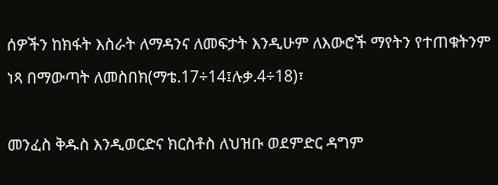ሰዎችን ከክፋት እስራት ለማዳንና ለመፍታት እንዲሁም ለእውሮች ማየትን የተጠቁትንም ነጻ በማውጣት ለመስበክ(ማቴ.17÷14፤ሉቃ.4÷18)፣

መንፈስ ቅዱስ እንዲወርድና ክርስቶስ ለህዝቡ ወደምድር ዳግም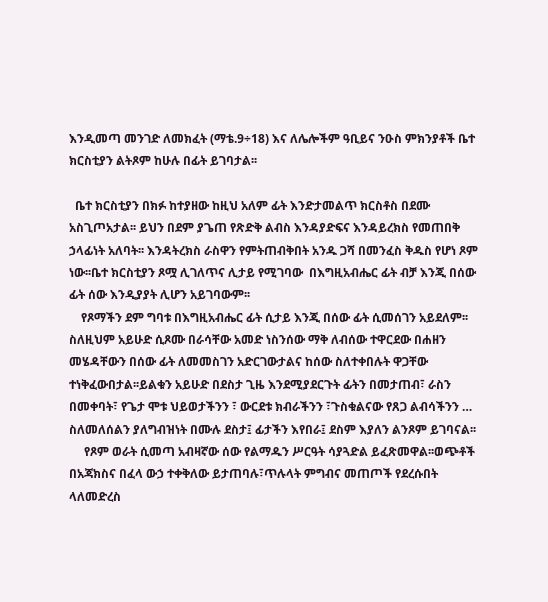እንዲመጣ መንገድ ለመክፈት (ማቴ.9÷18) እና ለሌሎችም ዓቢይና ንዑስ ምክንያቶች ቤተ ክርስቲያን ልትጾም ከሁሉ በፊት ይገባታል፡፡

  ቤተ ክርስቲያን በክፉ ከተያዘው ከዚህ አለም ፊት እንድታመልጥ ክርስቶስ በደሙ አስጊጦአታል፡፡ ይህን በደም ያጌጠ የጽድቅ ልብስ እንዳያድፍና እንዳይረክስ የመጠበቅ ኃላፊነት አለባት፡፡ እንዳትረክስ ራስዋን የምትጠብቅበት አንዱ ጋሻ በመንፈስ ቅዱስ የሆነ ጾም ነው፡፡ቤተ ክርስቲያን ጾሟ ሊገለጥና ሊታይ የሚገባው  በእግዚአብሔር ፊት ብቻ እንጂ በሰው ፊት ሰው እንዲያያት ሊሆን አይገባውም፡፡
    የጾማችን ደም ግባቱ በእግዚአብሔር ፊት ሲታይ እንጂ በሰው ፊት ሲመሰገን አይደለም፡፡ስለዚህም አይሁድ ሲጾሙ በራሳቸው አመድ ነስንሰው ማቅ ለብሰው ተዋርደው በሐዘን መሄዳቸውን በሰው ፊት ለመመስገን አድርገውታልና ከሰው ስለተቀበሉት ዋጋቸው ተነቅፈውበታል፡፡ይልቁን አይሁድ በደስታ ጊዜ እንደሚያደርጉት ፊትን በመታጠብ፣ ራስን በመቀባት፣ የጌታ ሞቱ ህይወታችንን ፣ ውርደቱ ክብራችንን ፣ጉስቁልናው የጸጋ ልብሳችንን …  ስለመለሰልን ያለግብዝነት በሙሉ ደስታ፤ ፊታችን እየበራ፤ ደስም እያለን ልንጾም ይገባናል፡፡
     የጾም ወራት ሲመጣ አብዛኛው ሰው የልማዱን ሥርዓት ሳያጓድል ይፈጽመዋል፡፡ወጭቶች በአጃክስና በፈላ ውኃ ተቀቅለው ይታጠባሉ፣ጥሉላት ምግብና መጠጦች የደረሱበት ላለመድረስ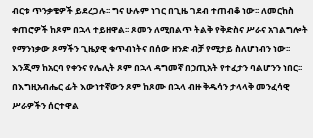ብርቱ ጥንቃቄዎች ይደረጋሉ፡፡ ግና ሁሉም ነገር በጊዜ ገደብ ተጠብቆ ነው፡፡ ለመርከስ ቀጠሮዎች ከጾም በኋላ ተይዘዋል፡፡ ጾመን ለሚበልጥ ትልቅ የቅድስና ሥራና አገልግሎት የማንነቃው ጾማችን ጊዜያዊ ቁጥብነትና በሰው ዘንድ ብቻ የሚታይ ስለሆነብን ነው፡፡ እንጂማ ከአርባ የቀንና የሌሊት ጾም በኋላ ዳግመኛ በኃጢአት የተፈታን ባልሆንን ነበር፡፡ በእግዚአብሔር ፊት እውነተኛውን ጾም ከጾሙ በኋላ ብዙ ቅዱሳን ታላላቅ መንፈሳዊ ሥራዎችን ሰርተዋል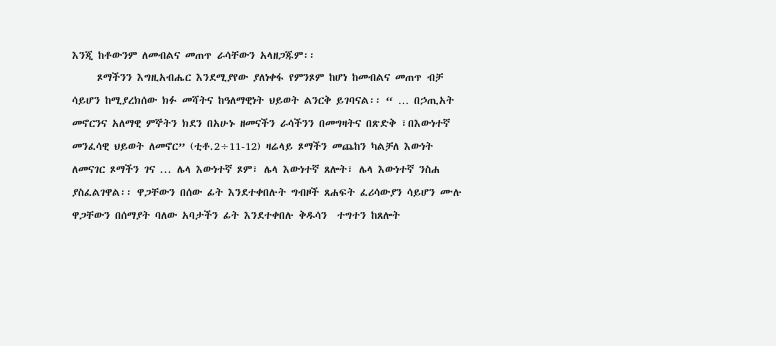እንጂ ከቶውንም ለመብልና መጠጥ ራሳቸውን አላዘጋጁም፡፡
     ጾማችንን እግዚአብሔር እንደሚያየው ያለነቀፋ የምንጾም ከሆነ ከመብልና መጠጥ ብቻ ሳይሆን ከሚያረክሰው ክፉ መሻትና ከዓለማዊነት ህይወት ልንርቅ ይገባናል፡፡ “ … በኃጢአት መኖርንና አለማዊ ምኞትን ክደን በአሁኑ ዘመናችን ራሳችንን በመግዛትና በጽድቅ ፣በእውነተኛ መንፈሳዊ ህይወት ለመኖር” (ቲቶ.2÷11-12) ዛሬላይ ጾማችን መጨከን ካልቻለ እውነት ለመናገር ጾማችን ገና ... ሌላ እውነተኛ ጾም፣ ሌላ እውነተኛ ጸሎት፣ ሌላ እውነተኛ ንስሐ ያስፈልገዋል፡፡ ዋጋቸውን በሰው ፊት እንደተቀበሉት ግብዞች ጸሐፍት ፈሪሳውያን ሳይሆን ሙሉ ዋጋቸውን በሰማያት ባለው አባታችን ፊት እንደተቀበሉ ቅዱሳን  ተግተን ከጸሎት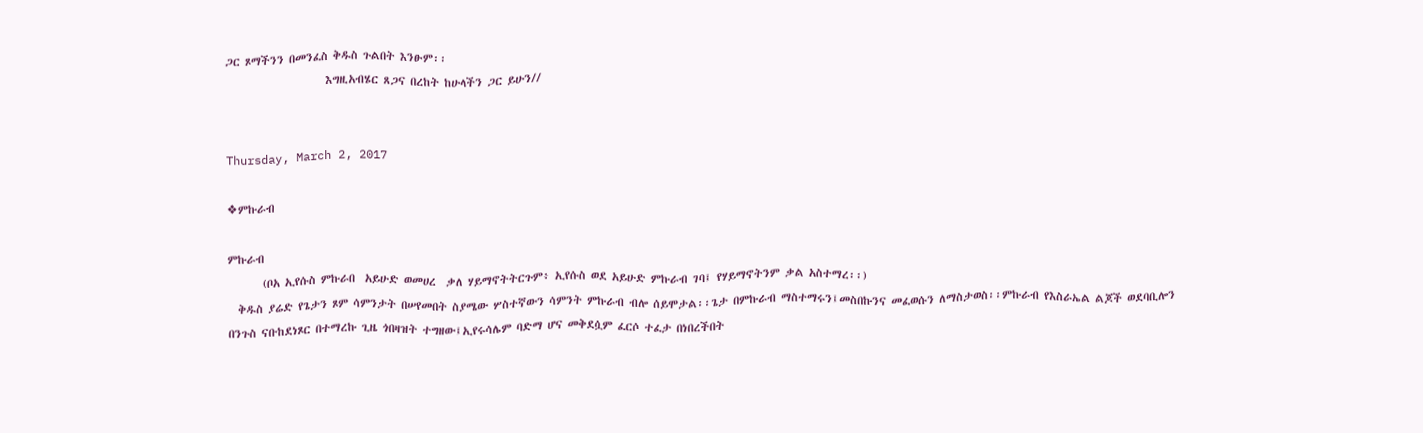ጋር ጾማችንን በመንፈስ ቅዱስ ጉልበት እንፁም፡፡
                    እግዚአብሄር ጸጋና በረከት ከሁላችን ጋር ይሁን//


Thursday, March 2, 2017

❖ምኩራብ

ምኩራብ
       (ቦአ ኢየሱስ ምኩራበ  አይሁድ ወመሀረ  ቃለ ሃይማኖትትርጉም፥ ኢየሱስ ወደ አይሁድ ምኩራብ ገባ፤ የሃይማኖትንም ቃል አስተማረ፡፡)
  ቅዱስ ያሬድ የጌታን ጾም ሳምንታት በሠየመበት ስያሜው ሦስተኛውን ሳምንት ምኩራብ ብሎ ሰይሞታል፡፡ጌታ በምኩራብ ማስተማሩን፤መስበኩንና መፈወሱን ለማስታወስ፡፡ምኩራብ የእስራኤል ልጆች ወደባቢሎን በንጉስ ናቡከደነጾር በተማረኩ ጊዜ ጎበዛዝት ተግዘው፤ኢየሩሳሌም ባድማ ሆና መቅደሷም ፈርሶ ተፈታ በነበረችበት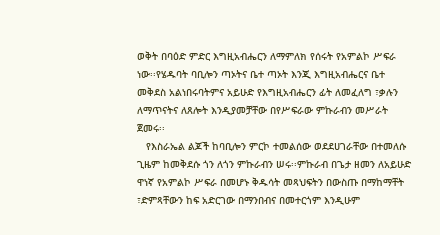ወቅት በባዕድ ምድር እግዚአብሔርን ለማምለክ የሰሩት የአምልኮ ሥፍራ ነው፡፡የሄዱባት ባቢሎን ጣኦትና ቤተ ጣኦት እንጂ እግዚአብሔርና ቤተ መቅደስ አልነበሩባትምና አይሁድ የእግዚአብሔርን ፊት ለመፈለግ ፣ቃሉን ለማጥናትና ለጸሎት እንዲያመቻቸው በየሥፍራው ምኩራብን መሥራት ጀመሩ፡፡
   የእስራኤል ልጆች ከባቢሎን ምርኮ ተመልሰው ወደደሀገራቸው በተመለሱ ጊዜም ከመቅደሱ ጎን ለጎን ምኩራብን ሠሩ፡፡ምኩራብ በጌታ ዘመን ለአይሁድ ዋነኛ የአምልኮ ሥፍራ በመሆኑ ቅዱሳት መጻህፍትን በውስጡ በማከማቸት ፣ድምጻቸውን ከፍ አድርገው በማንበብና በመተርጎም እንዲሁም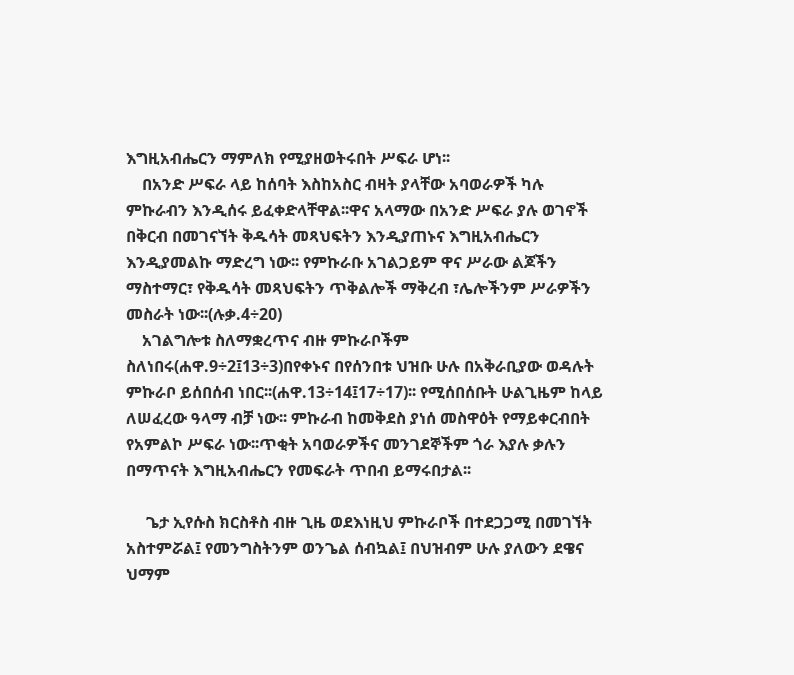እግዚአብሔርን ማምለክ የሚያዘወትሩበት ሥፍራ ሆነ፡፡
    በአንድ ሥፍራ ላይ ከሰባት እስከአስር ብዛት ያላቸው አባወራዎች ካሉ ምኩራብን እንዲሰሩ ይፈቀድላቸዋል፡፡ዋና አላማው በአንድ ሥፍራ ያሉ ወገኖች በቅርብ በመገናኘት ቅዱሳት መጻህፍትን እንዲያጠኑና እግዚአብሔርን እንዲያመልኩ ማድረግ ነው፡፡ የምኩራቡ አገልጋይም ዋና ሥራው ልጆችን ማስተማር፣ የቅዱሳት መጻህፍትን ጥቅልሎች ማቅረብ ፣ሌሎችንም ሥራዎችን መስራት ነው፡፡(ሉቃ.4÷20)
    አገልግሎቱ ስለማቋረጥና ብዙ ምኩራቦችም ስለነበሩ(ሐዋ.9÷2፤13÷3)በየቀኑና በየሰንበቱ ህዝቡ ሁሉ በአቅራቢያው ወዳሉት ምኩራቦ ይሰበሰብ ነበር፡፡(ሐዋ.13÷14፤17÷17)፡፡ የሚሰበሰቡት ሁልጊዜም ከላይ  ለሠፈረው ዓላማ ብቻ ነው፡፡ ምኩራብ ከመቅደስ ያነሰ መስዋዕት የማይቀርብበት የአምልኮ ሥፍራ ነው፡፡ጥቂት አባወራዎችና መንገደኞችም ጎራ እያሉ ቃሉን በማጥናት እግዚአብሔርን የመፍራት ጥበብ ይማሩበታል፡፡

     ጌታ ኢየሱስ ክርስቶስ ብዙ ጊዜ ወደእነዚህ ምኩራቦች በተደጋጋሚ በመገኘት አስተምሯል፤ የመንግስትንም ወንጌል ሰብኳል፤ በህዝብም ሁሉ ያለውን ደዌና ህማም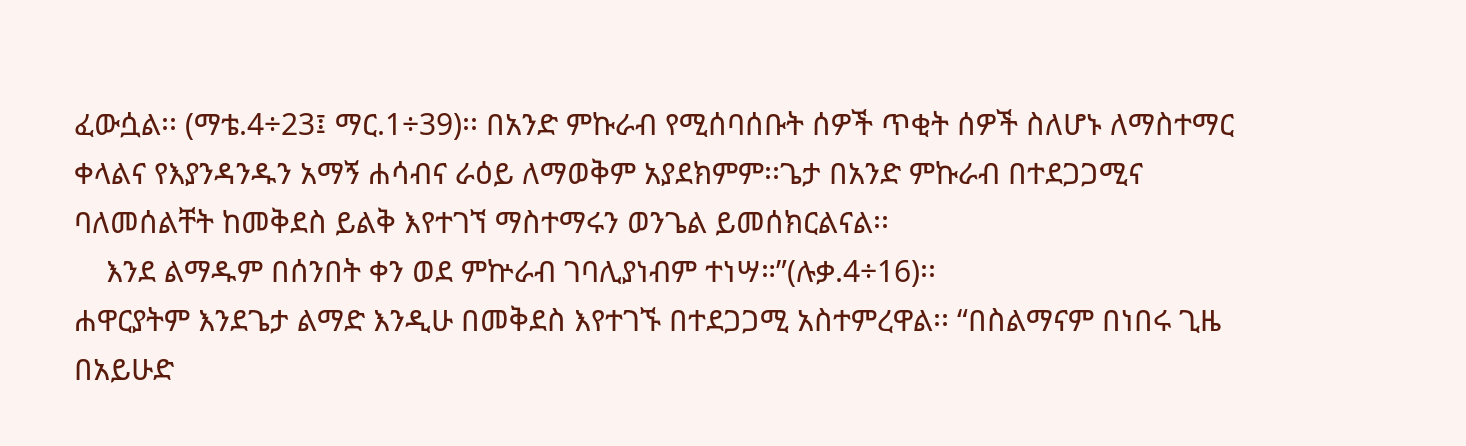ፈውሷል፡፡ (ማቴ.4÷23፤ ማር.1÷39)፡፡ በአንድ ምኩራብ የሚሰባሰቡት ሰዎች ጥቂት ሰዎች ስለሆኑ ለማስተማር ቀላልና የእያንዳንዱን አማኝ ሐሳብና ራዕይ ለማወቅም አያደክምም፡፡ጌታ በአንድ ምኩራብ በተደጋጋሚና ባለመሰልቸት ከመቅደስ ይልቅ እየተገኘ ማስተማሩን ወንጌል ይመሰክርልናል፡፡
    እንደ ልማዱም በሰንበት ቀን ወደ ምኵራብ ገባሊያነብም ተነሣ።”(ሉቃ.4÷16)፡፡
ሐዋርያትም እንደጌታ ልማድ እንዲሁ በመቅደስ እየተገኙ በተደጋጋሚ አስተምረዋል፡፡ “በስልማናም በነበሩ ጊዜ በአይሁድ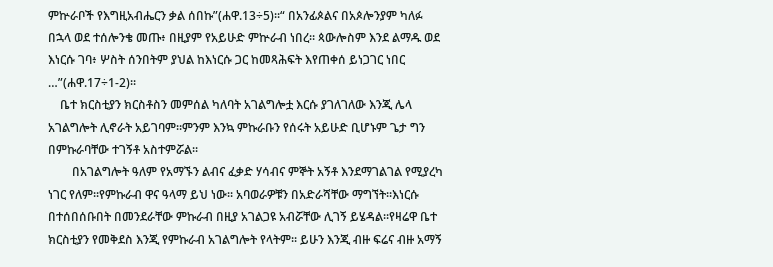ምኵራቦች የእግዚአብሔርን ቃል ሰበኩ”(ሐዋ.13÷5)፡፡“ በአንፊጶልና በአጶሎንያም ካለፉ በኋላ ወደ ተሰሎንቄ መጡ፥ በዚያም የአይሁድ ምኵራብ ነበረ። ጳውሎስም እንደ ልማዱ ወደ እነርሱ ገባ፥ ሦስት ሰንበትም ያህል ከእነርሱ ጋር ከመጻሕፍት እየጠቀሰ ይነጋገር ነበር …”(ሐዋ.17÷1-2)፡፡
    ቤተ ክርስቲያን ክርስቶስን መምሰል ካለባት አገልግሎቷ እርሱ ያገለገለው እንጂ ሌላ አገልግሎት ሊኖራት አይገባም፡፡ምንም እንኳ ምኩራቡን የሰሩት አይሁድ ቢሆኑም ጌታ ግን በምኩራባቸው ተገኝቶ አስተምሯል፡፡
        በአገልግሎት ዓለም የአማኙን ልብና ፈቃድ ሃሳብና ምኞት አኝቶ እንደማገልገል የሚያረካ ነገር የለም፡፡የምኩራብ ዋና ዓላማ ይህ ነው፡፡ አባወራዎቹን በአድራሻቸው ማግኘት፡፡እነርሱ በተሰበሰቡበት በመንደራቸው ምኩራብ በዚያ አገልጋዩ አብሯቸው ሊገኝ ይሄዳል፡፡የዛሬዋ ቤተ ክርስቲያን የመቅደስ እንጂ የምኩራብ አገልግሎት የላትም፡፡ ይሁን እንጂ ብዙ ፍሬና ብዙ አማኝ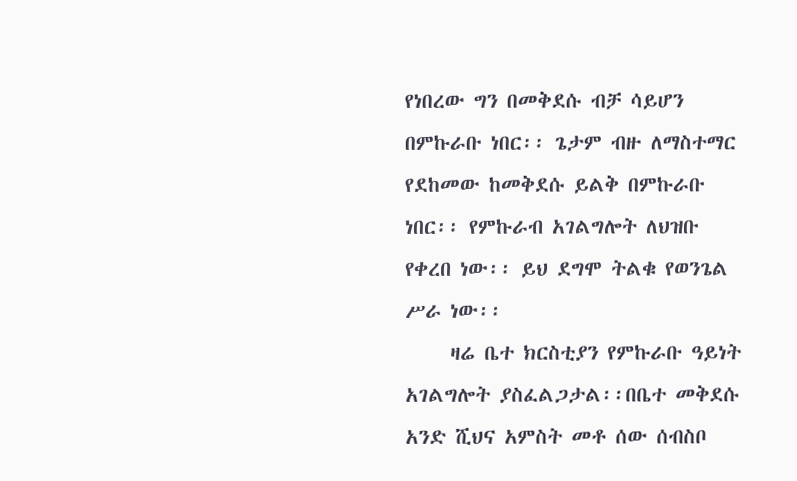የነበረው ግን በመቅደሱ ብቻ ሳይሆን በምኩራቡ ነበር፡፡ ጌታም ብዙ ለማስተማር የደከመው ከመቅደሱ ይልቅ በምኩራቡ ነበር፡፡ የምኩራብ አገልግሎት ለህዝቡ የቀረበ ነው፡፡ ይህ ደግሞ ትልቁ የወንጌል ሥራ ነው፡፡
     ዛሬ ቤተ ክርስቲያን የምኩራቡ ዓይነት አገልግሎት ያስፈልጋታል፡፡በቤተ መቅደሱ አንድ ሺህና አምስት መቶ ሰው ሰብስቦ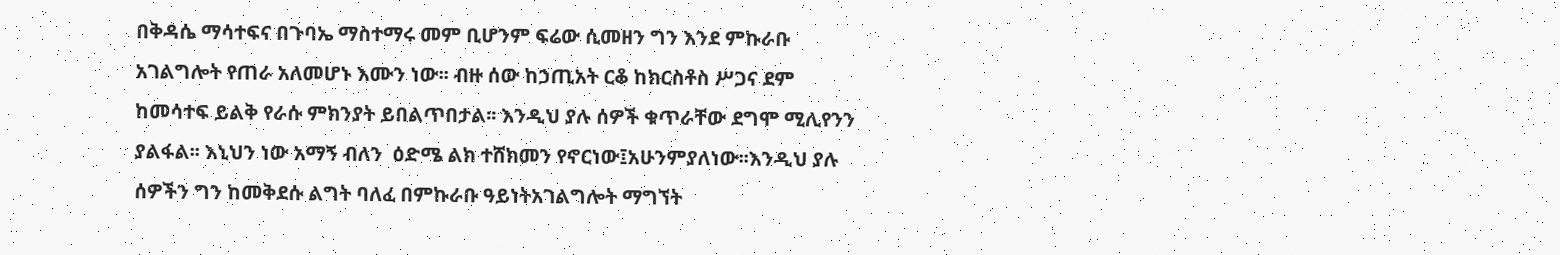በቅዳሴ ማሳተፍና በጉባኤ ማስተማሩ መም ቢሆንም ፍሬው ሲመዘን ግን እንደ ምኩራቡ አገልግሎት የጠራ አለመሆኑ እሙን ነው፡፡ ብዙ ሰው ከኃጢአት ርቆ ከክርስቶስ ሥጋና ደም ከመሳተፍ ይልቅ የራሱ ምክንያት ይበልጥበታል፡፡ እንዲህ ያሉ ሰዎች ቁጥራቸው ደግሞ ሚሊየንን ያልፋል፡፡ እኒህን ነው አማኝ ብለን  ዕድሜ ልክ ተሸክመን የኖርነው፤አሁንምያለነው፡፡እንዲህ ያሉ ሰዎችን ግን ከመቅደሱ ልግት ባለፈ በምኩራቡ ዓይነትአገልግሎት ማግኘት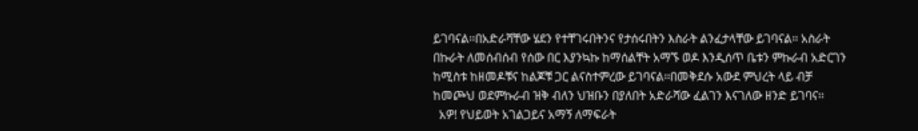ይገባናል፡፡በአድራሻቸው ሄደን የተቸገሩበትንና የታሰሩበትን እስራት ልንፈታላቸው ይገባናል፡፡ አስራት በኩራት ለመሰብሰብ የሰው በር እያንኳኩ ከማሰልቸት አማኙ ወዶ እንዲሰጥ ቤቱን ምኩራብ አድርገን ከሚስቱ ከዘመዶቹና ከልጆቹ ጋር ልናስተምረው ይገባናል፡፡በመቅደሱ አውደ ምህረት ላይ ብቻ ከመጮህ ወደምኩራብ ዝቅ ብለን ህዝቡን በያለበት አድራሻው ፈልገን እናገለው ዘንድ ይገባና፡፡
  አዎ! የህይወት አገልጋይና አማኝ ለማፍራት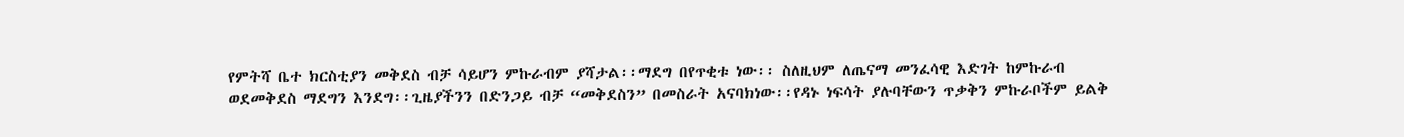የምትሻ ቤተ ክርስቲያን መቅደስ ብቻ ሳይሆን ምኩራብም ያሻታል፡፡ማደግ በየጥቂቱ ነው፡፡ ስለዚህም ለጤናማ መንፈሳዊ እድገት ከምኩራብ ወደመቅደስ ማደግን እንደግ፡፡ጊዜያችንን በድንጋይ ብቻ “መቅደስን” በመስራት አናባክነው፡፡የዳኑ ነፍሳት ያሉባቸውን ጥቃቅን ምኩራቦችም ይልቅ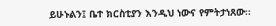ይሁኑልን፤ ቤተ ክርስቲያን እንዲህ ነውና የምትታነጸው፡፡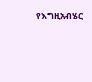የእግዚአብሄር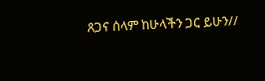ጸጋና ሰላም ከሁላችን ጋር ይሁን//